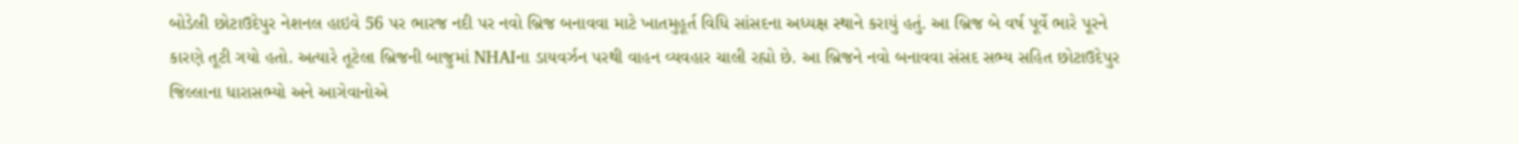બોડેલી છોટાઉદેપુર નેશનલ હાઇવે 56 પર ભારજ નદી પર નવો બ્રિજ બનાવવા માટે ખાતમુહૂર્ત વિધિ સાંસદના અધ્યક્ષ સ્થાને કરાયું હતું. આ બ્રિજ બે વર્ષ પૂર્વે ભારે પૂરને કારણે તૂટી ગયો હતો. અત્યારે તૂટેલા બ્રિજની બાજુમાં NHAIના ડાયવર્ઝન પરથી વાહન વ્યવહાર ચાલી રહ્યો છે. આ બ્રિજને નવો બનાવવા સંસદ સભ્ય સહિત છોટાઉદેપુર જિલ્લાના ધારાસભ્યો અને આગેવાનોએ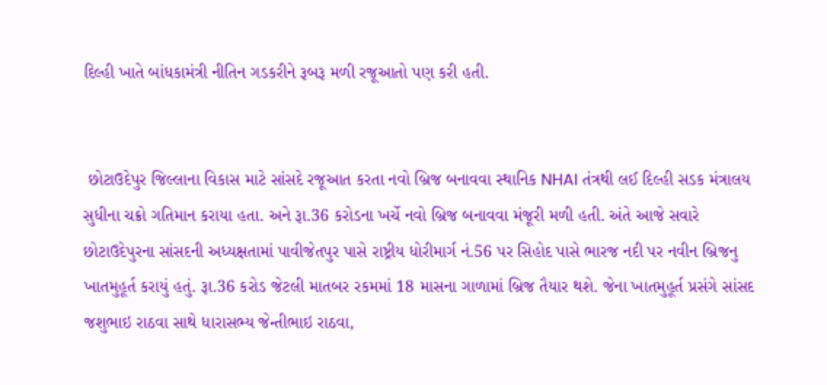દિલ્હી ખાતે બાંધકામંત્રી નીતિન ગડકરીને રૂબરૂ મળી રજૂઆતો પણ કરી હતી.


 છોટાઉદેપુર જિલ્લાના વિકાસ માટે સાંસદે રજૂઆત કરતા નવો બ્રિજ બનાવવા સ્થાનિક NHAI તંત્રથી લઈ દિલ્હી સડક મંત્રાલય સુધીના ચક્રો ગતિમાન કરાયા હતા. અને રૂા.36 કરોડના ખર્ચે નવો બ્રિજ બનાવવા મંજૂરી મળી હતી. અંતે આજે સવારે છોટાઉદેપુરના સાંસદની અધ્યક્ષતામાં પાવીજેતપુર પાસે રાષ્ટ્રીય ધોરીમાર્ગ નં.56 પર સિહોદ પાસે ભારજ નદી પર નવીન બ્રિજનુ ખાતમુહૂર્ત કરાયું હતું. રૂા.36 કરોડ જેટલી માતબર રકમમાં 18 માસના ગાળામાં બ્રિજ તૈયાર થશે. જેના ખાતમુહૂર્ત પ્રસંગે સાંસદ જશુભાઇ રાઠવા સાથે ધારાસભ્ય જેન્તીભાઇ રાઠવા,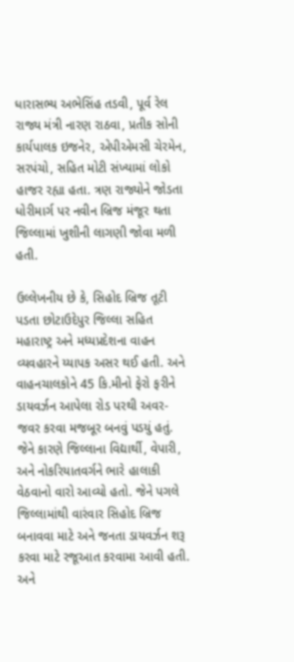ધારાસભ્ય અભેસિંહ તડવી, પૂર્વ રેલ રાજ્ય મંત્રી નારણ રાઠવા, પ્રતીક સોની કાર્યપાલક ઇજનેર, એપીએમસી ચેરમેન, સરપંચો, સહિત મોટી સંખ્યામાં લોકો હાજર રહ્યા હતા. ત્રણ રાજ્યોને જોડતા ધોરીમાર્ગ પર નવીન બ્રિજ મંજૂર થતા જિલ્લામાં ખુશીની લાગણી જોવા મળી હતી.

ઉલ્લેખનીય છે કે, સિહોદ બ્રિજ તૂટી પડતા છોટાઉદેપુર જિલ્લા સહિત મહારાષ્ટ્ર અને મધ્યપ્રદેશના વાહન વ્યવહારને ય્યાપક અસર થઈ હતી. અને વાહનચાલકોને 45 કિ.મીનો ફેરો ફરીને ડાયવર્ઝન આપેલા રોડ પરથી અવર-જવર કરવા મજબૂર બનવું પડયું હતું. જેને કારણે જિલ્લાના વિદ્યાર્થી, વેપારી, અને નોકરિયાતવર્ગને ભારે હાલાકી વેઠવાનો વારો આવ્યો હતો. જેને પગલે જિલ્લામાંથી વારંવાર સિહોદ બ્રિજ બનાવવા માટે અને જનતા ડાયવર્ઝન શરૂ કરવા માટે રજૂઆત કરવામા આવી હતી. અને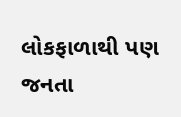લોકફાળાથી પણ જનતા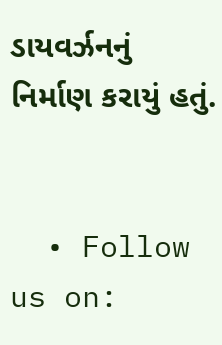ડાયવર્ઝનનું નિર્માણ કરાયું હતું.


  • Follow us on: